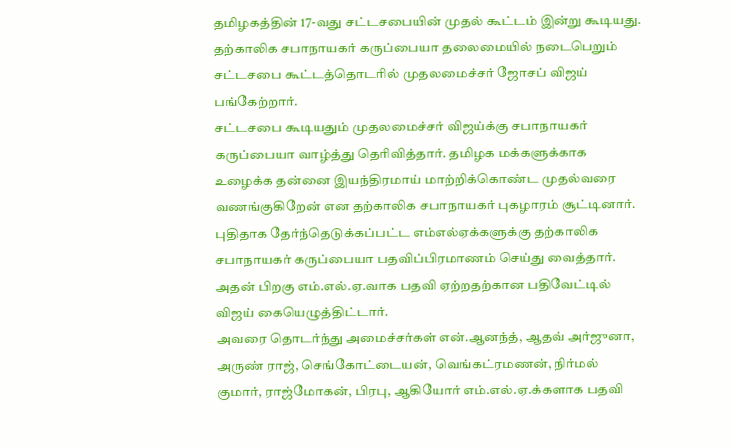தமிழகத்தின் 17-வது சட்டசபையின் முதல் கூட்டம் இன்று கூடியது. தற்காலிக சபாநாயகர் கருப்பையா தலைமையில் நடைபெறும் சட்டசபை கூட்டத்தொடரில் முதலமைச்சர் ஜோசப் விஜய் பங்கேற்றார்.
சட்டசபை கூடியதும் முதலமைச்சர் விஜய்க்கு சபாநாயகர் கருப்பையா வாழ்த்து தெரிவித்தார். தமிழக மக்களுக்காக உழைக்க தன்னை இயந்திரமாய் மாற்றிக்கொண்ட முதல்வரை வணங்குகிறேன் என தற்காலிக சபாநாயகர் புகழாரம் சூட்டினார்.
புதிதாக தேர்ந்தெடுக்கப்பட்ட எம்எல்ஏக்களுக்கு தற்காலிக சபாநாயகர் கருப்பையா பதவிப்பிரமாணம் செய்து வைத்தார். அதன் பிறகு எம்.எல்.ஏ.வாக பதவி ஏற்றதற்கான பதிவேட்டில் விஜய் கையெழுத்திட்டார்.
அவரை தொடர்ந்து அமைச்சர்கள் என்.ஆனந்த், ஆதவ் அர்ஜுனா, அருண் ராஜ், செங்கோட்டையன், வெங்கட்ரமணன், நிர்மல் குமார், ராஜ்மோகன், பிரபு, ஆகியோர் எம்.எல்.ஏ.க்களாக பதவி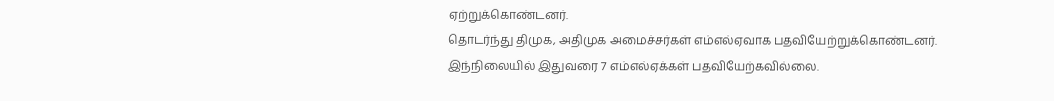ஏற்றுக்கொண்டனர்.
தொடர்ந்து திமுக, அதிமுக அமைச்சர்கள் எம்எல்ஏவாக பதவியேற்றுக்கொண்டனர்.
இந்நிலையில் இதுவரை 7 எம்எல்ஏக்கள் பதவியேற்கவில்லை.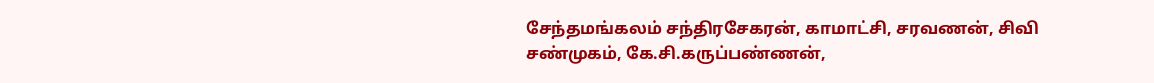சேந்தமங்கலம் சந்திரசேகரன், காமாட்சி, சரவணன், சிவி சண்முகம், கே.சி.கருப்பண்ணன்,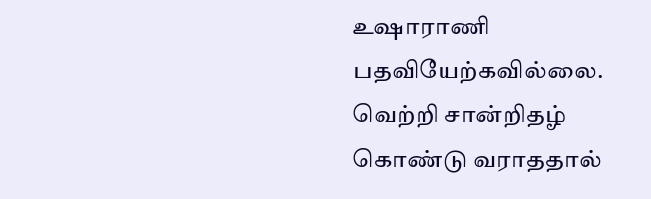உஷாராணி பதவியேற்கவில்லை. வெற்றி சான்றிதழ் கொண்டு வராததால்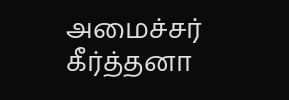அமைச்சர் கீர்த்தனா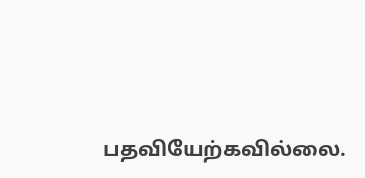பதவியேற்கவில்லை.